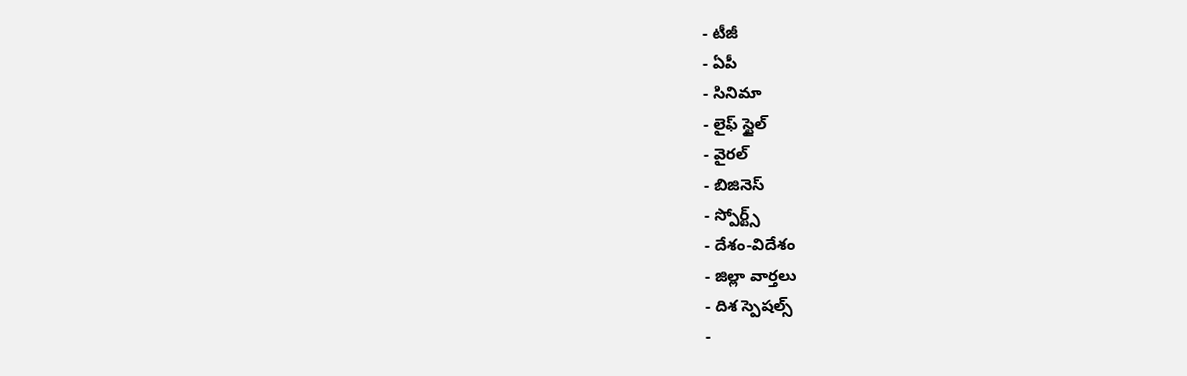- టీజీ
- ఏపీ
- సినిమా
- లైఫ్ స్టైల్
- వైరల్
- బిజినెస్
- స్పోర్ట్స్
- దేశం-విదేశం
- జిల్లా వార్తలు
- దిశ స్పెషల్స్
-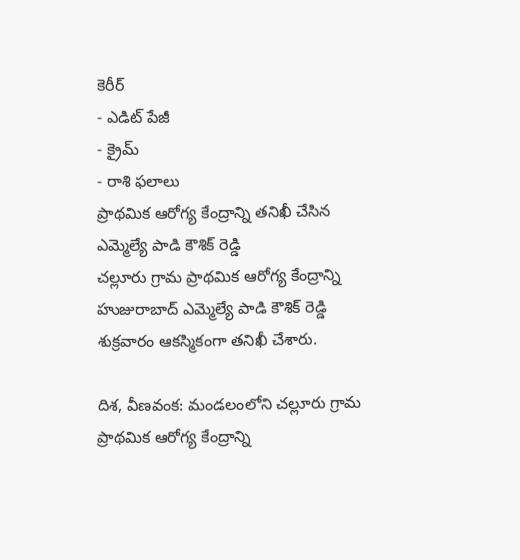కెరీర్
- ఎడిట్ పేజీ
- క్రైమ్
- రాశి ఫలాలు
ప్రాథమిక ఆరోగ్య కేంద్రాన్ని తనిఖీ చేసిన ఎమ్మెల్యే పాడి కౌశిక్ రెడ్డి
చల్లూరు గ్రామ ప్రాథమిక ఆరోగ్య కేంద్రాన్ని హుజురాబాద్ ఎమ్మెల్యే పాడి కౌశిక్ రెడ్డి శుక్రవారం ఆకస్మికంగా తనిఖీ చేశారు.

దిశ, వీణవంక: మండలంలోని చల్లూరు గ్రామ ప్రాథమిక ఆరోగ్య కేంద్రాన్ని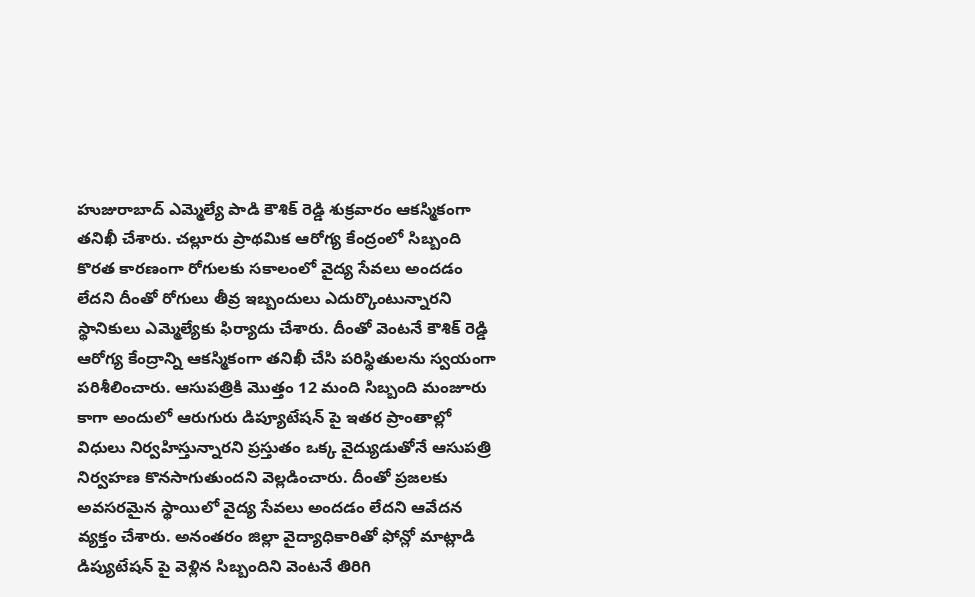హుజురాబాద్ ఎమ్మెల్యే పాడి కౌశిక్ రెడ్డి శుక్రవారం ఆకస్మికంగా తనిఖీ చేశారు. చల్లూరు ప్రాథమిక ఆరోగ్య కేంద్రంలో సిబ్బంది కొరత కారణంగా రోగులకు సకాలంలో వైద్య సేవలు అందడం లేదని దీంతో రోగులు తీవ్ర ఇబ్బందులు ఎదుర్కొంటున్నారని స్థానికులు ఎమ్మెల్యేకు ఫిర్యాదు చేశారు. దీంతో వెంటనే కౌశిక్ రెడ్డి ఆరోగ్య కేంద్రాన్ని ఆకస్మికంగా తనిఖీ చేసి పరిస్థితులను స్వయంగా పరిశీలించారు. ఆసుపత్రికి మొత్తం 12 మంది సిబ్బంది మంజూరు కాగా అందులో ఆరుగురు డిప్యూటేషన్ పై ఇతర ప్రాంతాల్లో విధులు నిర్వహిస్తున్నారని ప్రస్తుతం ఒక్క వైద్యుడుతోనే ఆసుపత్రి నిర్వహణ కొనసాగుతుందని వెల్లడించారు. దీంతో ప్రజలకు అవసరమైన స్థాయిలో వైద్య సేవలు అందడం లేదని ఆవేదన వ్యక్తం చేశారు. అనంతరం జిల్లా వైద్యాధికారితో ఫోన్లో మాట్లాడి డిప్యుటేషన్ పై వెళ్లిన సిబ్బందిని వెంటనే తిరిగి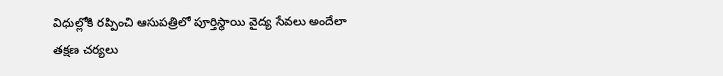విధుల్లోకి రప్పించి ఆసుపత్రిలో పూర్తిస్థాయి వైద్య సేవలు అందేలా తక్షణ చర్యలు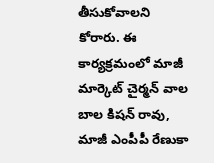తీసుకోవాలని కోరారు. ఈ కార్యక్రమంలో మాజీ మార్కెట్ చైర్మన్ వాల బాల కిషన్ రావు, మాజీ ఎంపీపీ రేణుకా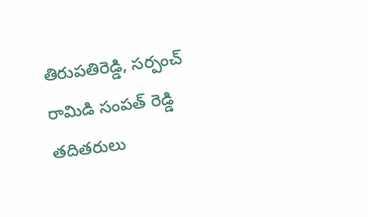తిరుపతిరెడ్డి, సర్పంచ్ రామిడి సంపత్ రెడ్డి తదితరులు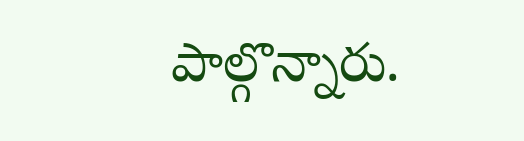పాల్గొన్నారు.